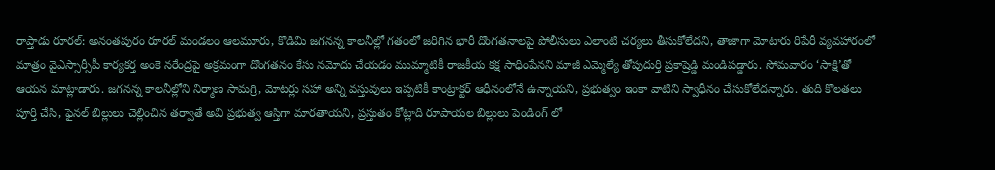రాప్తాడు రూరల్: అనంతపురం రూరల్ మండలం ఆలమూరు, కొడిమి జగనన్న కాలనీల్లో గతంలో జరిగిన భారీ దొంగతనాలపై పోలీసులు ఎలాంటి చర్యలు తీసుకోలేదని, తాజాగా మోటారు రిపేరీ వ్యవహారంలో మాత్రం వైఎస్సార్సీపీ కార్యకర్త అంకె నరేంద్రపై అక్రమంగా దొంగతనం కేసు నమోదు చేయడం ముమ్మాటికీ రాజకీయ కక్ష సాధింపేనని మాజీ ఎమ్మెల్యే తోపుదుర్తి ప్రకాష్రెడ్డి మండిపడ్డారు. సోమవారం ‘సాక్షి’తో ఆయన మాట్లాడారు. జగనన్న కాలనీల్లోని నిర్మాణ సామగ్రి, మోటర్లు సహా అన్ని వస్తువులు ఇప్పటికీ కాంట్రాక్టర్ ఆధీనంలోనే ఉన్నాయని, ప్రభుత్వం ఇంకా వాటిని స్వాధీనం చేసుకోలేదన్నారు. తుది కొలతలు పూర్తి చేసి, ఫైనల్ బిల్లులు చెల్లించిన తర్వాతే అవి ప్రభుత్వ ఆస్తిగా మారతాయని, ప్రస్తుతం కోట్లాది రూపాయల బిల్లులు పెండింగ్ లో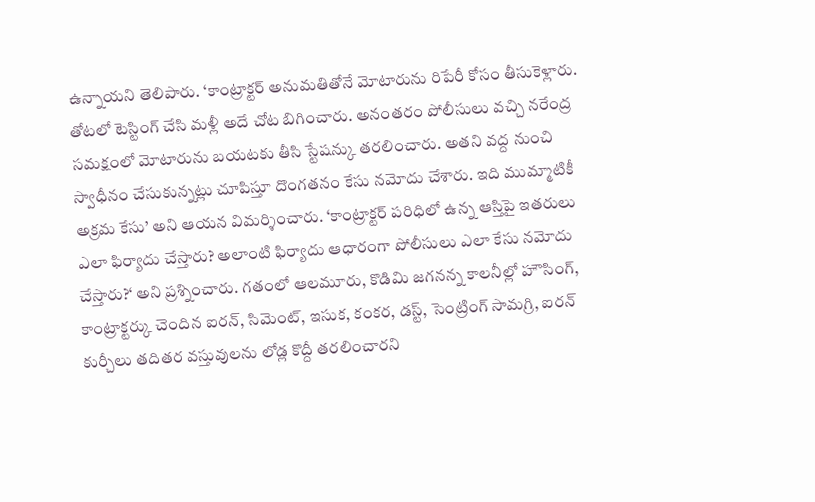ఉన్నాయని తెలిపారు. ‘కాంట్రాక్టర్ అనుమతితోనే మోటారును రిపేరీ కోసం తీసుకెళ్లారు. తోటలో టెస్టింగ్ చేసి మళ్లీ అదే చోట బిగించారు. అనంతరం పోలీసులు వచ్చి నరేంద్ర సమక్షంలో మోటారును బయటకు తీసి స్టేషన్కు తరలించారు. అతని వద్ద నుంచి స్వాధీనం చేసుకున్నట్లు చూపిస్తూ దొంగతనం కేసు నమోదు చేశారు. ఇది ముమ్మాటికీ అక్రమ కేసు’ అని ఆయన విమర్శించారు. ‘కాంట్రాక్టర్ పరిధిలో ఉన్న ఆస్తిపై ఇతరులు ఎలా ఫిర్యాదు చేస్తారు? అలాంటి ఫిర్యాదు ఆధారంగా పోలీసులు ఎలా కేసు నమోదు చేస్తారు?‘ అని ప్రశ్నించారు. గతంలో ఆలమూరు, కొడిమి జగనన్న కాలనీల్లో హౌసింగ్, కాంట్రాక్టర్కు చెందిన ఐరన్, సిమెంట్, ఇసుక, కంకర, డస్ట్, సెంట్రింగ్ సామగ్రి, ఐరన్ కుర్చీలు తదితర వస్తువులను లోడ్ల కొద్దీ తరలించారని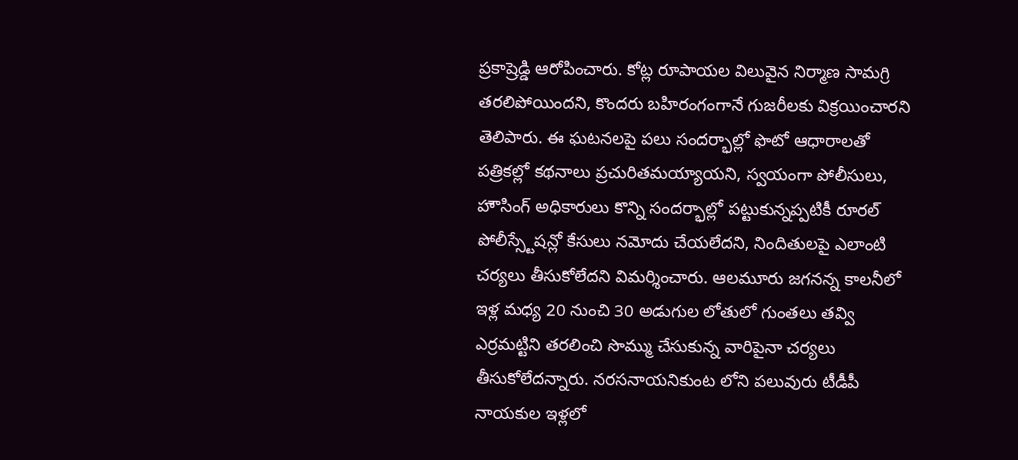ప్రకాష్రెడ్డి ఆరోపించారు. కోట్ల రూపాయల విలువైన నిర్మాణ సామగ్రి తరలిపోయిందని, కొందరు బహిరంగంగానే గుజరీలకు విక్రయించారని తెలిపారు. ఈ ఘటనలపై పలు సందర్భాల్లో ఫొటో ఆధారాలతో పత్రికల్లో కథనాలు ప్రచురితమయ్యాయని, స్వయంగా పోలీసులు, హౌసింగ్ అధికారులు కొన్ని సందర్భాల్లో పట్టుకున్నప్పటికీ రూరల్ పోలీస్స్టేషన్లో కేసులు నమోదు చేయలేదని, నిందితులపై ఎలాంటి చర్యలు తీసుకోలేదని విమర్శించారు. ఆలమూరు జగనన్న కాలనీలో ఇళ్ల మధ్య 20 నుంచి 30 అడుగుల లోతులో గుంతలు తవ్వి ఎర్రమట్టిని తరలించి సొమ్ము చేసుకున్న వారిపైనా చర్యలు తీసుకోలేదన్నారు. నరసనాయనికుంట లోని పలువురు టీడీపీ నాయకుల ఇళ్లలో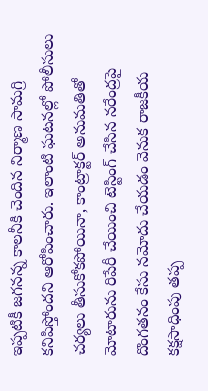ఇప్పటికీ జగనన్న కాలనీకి చెందిన నిర్మాణ సామగ్రి కనిపిస్తోందని ఆరోపించారు. ఇలాంటి ఘటనల్లో పోలీసులు చర్యలు తీసుకోకపోయినా, కాంట్రాక్టర్ అనుమతితో మోటారును రిపేరీ చేయించి టెస్టింగ్ చేసిన నరేంద్రపై దొంగతనం కేసు నమోదు చేయడం వెనుక రాజకీయ కక్షసాధింపు తప్ప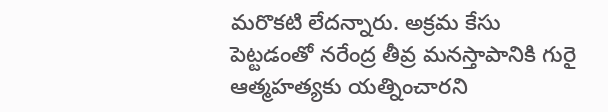మరొకటి లేదన్నారు. అక్రమ కేసు పెట్టడంతో నరేంద్ర తీవ్ర మనస్తాపానికి గురై ఆత్మహత్యకు యత్నించారని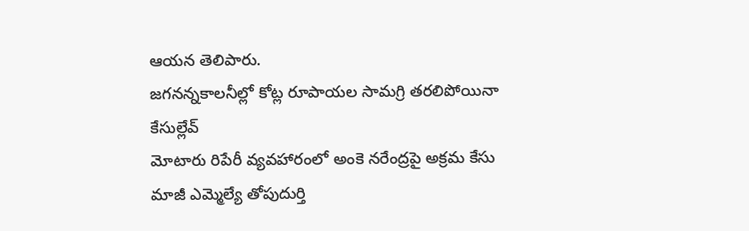ఆయన తెలిపారు.
జగనన్నకాలనీల్లో కోట్ల రూపాయల సామగ్రి తరలిపోయినా కేసుల్లేవ్
మోటారు రిపేరీ వ్యవహారంలో అంకె నరేంద్రపై అక్రమ కేసు
మాజీ ఎమ్మెల్యే తోపుదుర్తి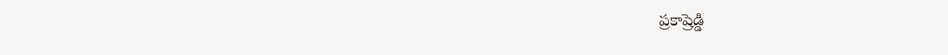ప్రకాష్రెడ్డి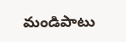మండిపాటు